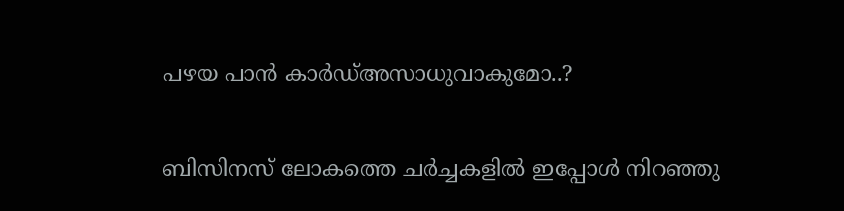പഴയ പാന്‍ കാര്‍ഡ്അസാധുവാകുമോ..?

ബിസിനസ് ലോകത്തെ ചർച്ചകളില്‍ ഇപ്പോള്‍ നിറഞ്ഞു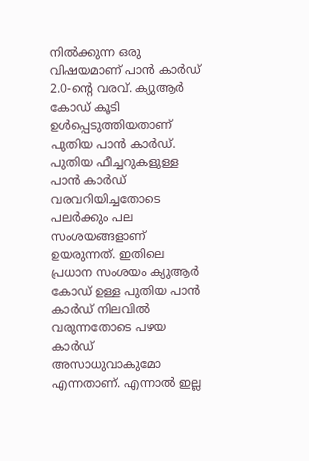നില്‍ക്കുന്ന ഒരു വിഷയമാണ് പാന്‍ കാർഡ് 2.0-ന്റെ വരവ്. ക്യുആര്‍ കോഡ് കൂടി ഉള്‍പ്പെടുത്തിയതാണ് പുതിയ പാൻ കാർഡ്. പുതിയ ഫീച്ചറുകളുള്ള പാൻ കാർഡ് വരവറിയിച്ചതോടെ പലർക്കും പല സംശയങ്ങളാണ് ഉയരുന്നത്. ഇതിലെ പ്രധാന സംശയം ക്യുആര്‍ കോഡ് ഉള്ള പുതിയ പാൻ കാർഡ് നിലവില്‍ വരുന്നതോടെ പഴയ കാർഡ് അസാധുവാകുമോ എന്നതാണ്. എന്നാല്‍ ഇല്ല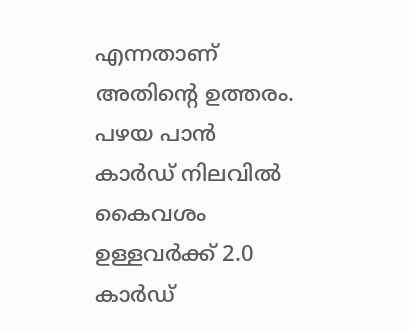എന്നതാണ് അതിന്റെ ഉത്തരം. പഴയ പാൻ കാർഡ് നിലവില്‍ കൈവശം ഉള്ളവർക്ക് 2.0 കാർഡ്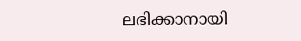ലഭിക്കാനായി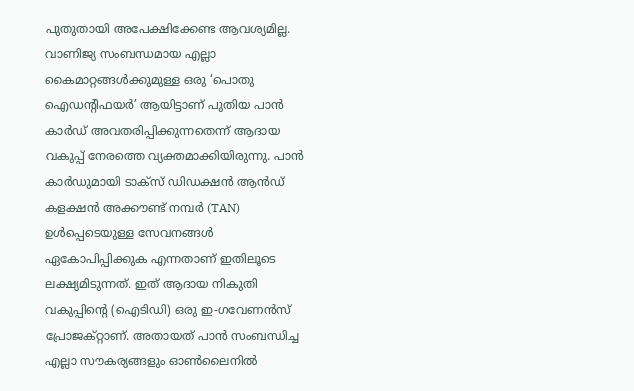പുതുതായി അപേക്ഷിക്കേണ്ട ആവശ്യമില്ല. വാണിജ്യ സംബന്ധമായ എല്ലാ കൈമാറ്റങ്ങള്‍ക്കുമുള്ള ഒരു ‘പൊതു ഐഡന്റിഫയര്‍’ ആയിട്ടാണ് പുതിയ പാൻ കാർഡ് അവതരിപ്പിക്കുന്നതെന്ന് ആദായ വകുപ്പ് നേരത്തെ വ്യക്തമാക്കിയിരുന്നു. പാൻ കാർഡുമായി ടാക്‌സ് ഡിഡക്ഷന്‍ ആന്‍ഡ് കളക്ഷന്‍ അക്കൗണ്ട് നമ്പര്‍ (TAN) ഉള്‍പ്പെടെയുള്ള സേവനങ്ങള്‍ ഏകോപിപ്പിക്കുക എന്നതാണ് ഇതിലൂടെ ലക്ഷ്യമിടുന്നത്. ഇത് ആദായ നികുതി വകുപ്പിന്റെ (ഐടിഡി) ഒരു ഇ-ഗവേണന്‍സ് പ്രോജക്റ്റാണ്. അതായത് പാൻ സംബന്ധിച്ച എല്ലാ സൗകര്യങ്ങളും ഓണ്‍ലൈനില്‍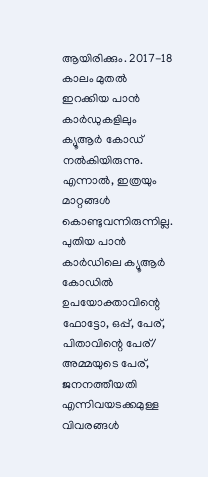ആയിരിക്കും. 2017-18 കാലം മുതല്‍ ഇറക്കിയ പാൻ കാർഡുകളിലും ക്യൂആർ കോഡ് നല്‍കിയിരുന്നു. എന്നാല്‍, ഇത്രയും മാറ്റങ്ങള്‍ കൊണ്ടുവന്നിരുന്നില്ല. പുതിയ പാൻ കാർഡിലെ ക്യൂആർ കോഡില്‍ ഉപയോക്താവിന്റെ ഫോട്ടോ, ഒപ്പ്, പേര്, പിതാവിന്റെ പേര്/ അമ്മയുടെ പേര്, ജനനത്തീയതി എന്നിവയടക്കമുള്ള വിവരങ്ങള്‍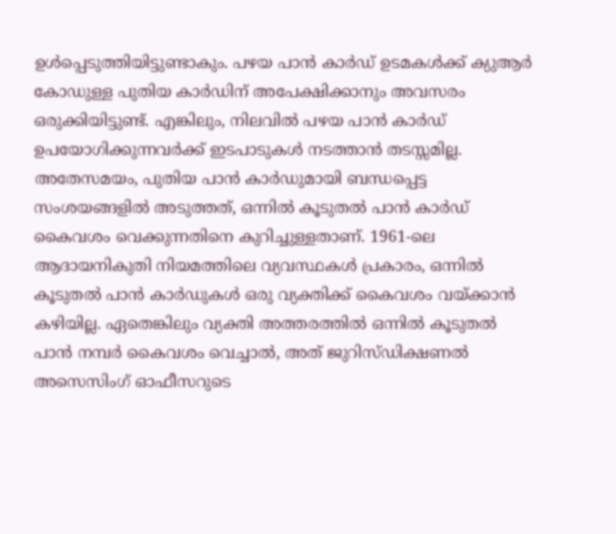ഉള്‍പ്പെടുത്തിയിട്ടുണ്ടാകും. പഴയ പാൻ കാർഡ് ഉടമകള്‍ക്ക് ക്യുആര്‍ കോഡുള്ള പുതിയ കാര്‍ഡിന് അപേക്ഷിക്കാനും അവസരം ഒരുക്കിയിട്ടുണ്ട്. എങ്കിലും, നിലവില്‍ പഴയ പാൻ കാർഡ് ഉപയോഗിക്കുന്നവർക്ക് ഇടപാടുകള്‍ നടത്താൻ തടസ്സമില്ല. അതേസമയം, പുതിയ പാൻ കാർഡുമായി ബന്ധപ്പെട്ട സംശയങ്ങളില്‍ അടുത്തത്, ഒന്നില്‍ കൂടുതല്‍ പാൻ കാർഡ് കൈവശം വെക്കുന്നതിനെ കുറിച്ചുള്ളതാണ്. 1961-ലെ ആദായനികുതി നിയമത്തിലെ വ്യവസ്ഥകള്‍ പ്രകാരം, ഒന്നില്‍ കൂടുതല്‍ പാൻ കാർഡുകള്‍ ഒരു വ്യക്തിക്ക് കൈവശം വയ്ക്കാൻ കഴിയില്ല. ഏതെങ്കിലും വ്യക്തി അത്തരത്തില്‍ ഒന്നില്‍ കൂടുതല്‍ പാൻ നമ്പർ കൈവശം വെച്ചാല്‍, അത് ജുറിസ്ഡിക്ഷണല്‍ അസെസിംഗ് ഓഫീസറുടെ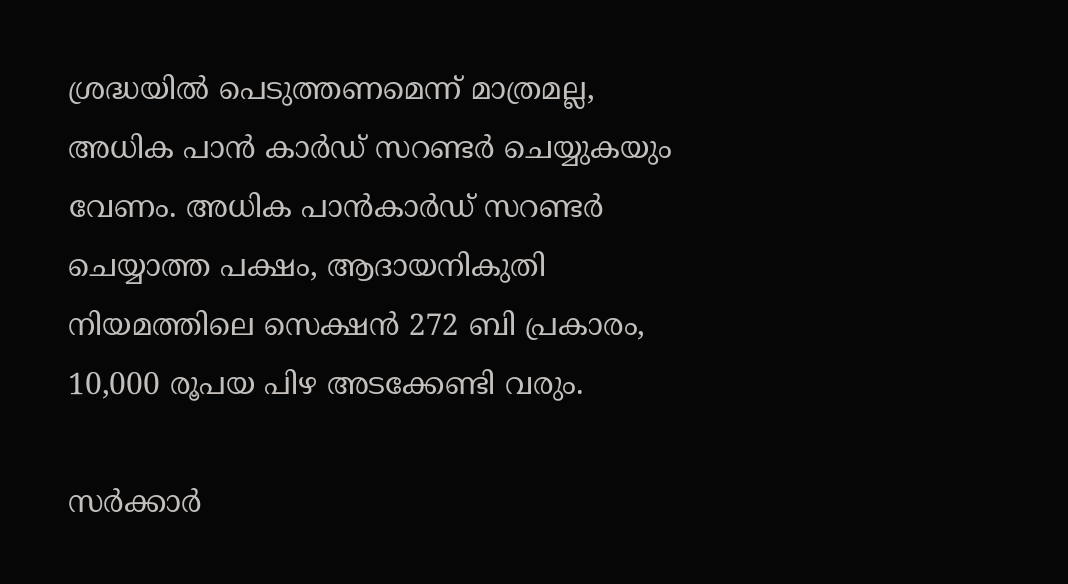ശ്രദ്ധയില്‍ പെടുത്തണമെന്ന് മാത്രമല്ല, അധിക പാൻ കാർഡ് സറണ്ടർ ചെയ്യുകയും വേണം. അധിക പാൻകാർഡ് സറണ്ടർ ചെയ്യാത്ത പക്ഷം, ആദായനികുതി നിയമത്തിലെ സെക്ഷൻ 272 ബി പ്രകാരം, 10,000 രൂപയ പിഴ അടക്കേണ്ടി വരും.

സർക്കാർ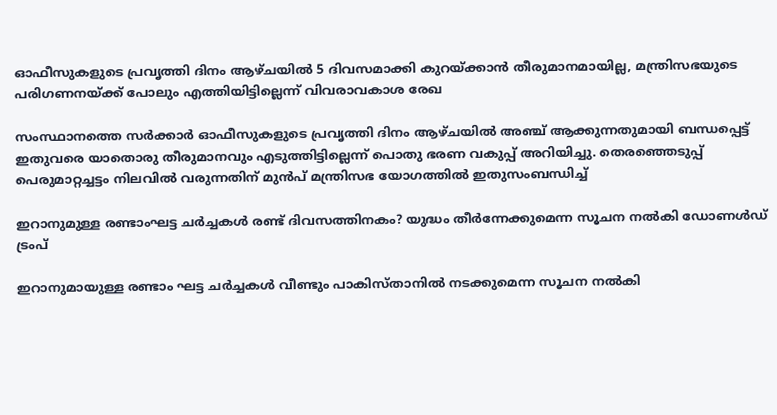ഓഫീസുകളുടെ പ്രവൃത്തി ദിനം ആഴ്ചയിൽ 5 ദിവസമാക്കി കുറയ്ക്കാൻ തീരുമാനമായില്ല, മന്ത്രിസഭയുടെ പരിഗണനയ്ക്ക് പോലും എത്തിയിട്ടില്ലെന്ന് വിവരാവകാശ രേഖ

സംസ്ഥാനത്തെ സർക്കാർ ഓഫീസുകളുടെ പ്രവൃത്തി ദിനം ആഴ്ചയിൽ അഞ്ച് ആക്കുന്നതുമായി ബന്ധപ്പെട്ട് ഇതുവരെ യാതൊരു തീരുമാനവും എടുത്തിട്ടില്ലെന്ന് പൊതു ഭരണ വകുപ്പ് അറിയിച്ചു. തെരഞ്ഞെടുപ്പ് പെരുമാറ്റച്ചട്ടം നിലവിൽ വരുന്നതിന് മുൻപ് മന്ത്രിസഭ യോഗത്തിൽ ഇതുസംബന്ധിച്ച്

ഇറാനുമുള്ള രണ്ടാംഘട്ട ചർച്ചകൾ രണ്ട് ദിവസത്തിനകം? യുദ്ധം തീർന്നേക്കുമെന്ന സൂചന നൽകി ഡോണൾഡ് ട്രംപ്

ഇറാനുമായുള്ള രണ്ടാം ഘട്ട ചർച്ചകൾ വീണ്ടും പാകിസ്താനിൽ നടക്കുമെന്ന സൂചന നൽകി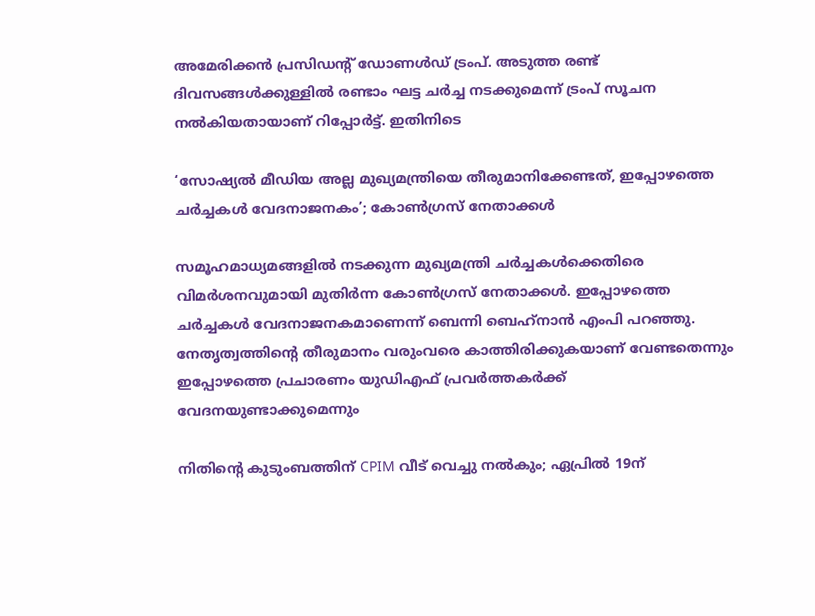അമേരിക്കൻ പ്രസിഡൻ്റ് ഡ‍ോണൾഡ് ട്രംപ്. അടുത്ത രണ്ട് ദിവസങ്ങൾക്കുള്ളിൽ രണ്ടാം ഘട്ട ചർച്ച നടക്കുമെന്ന് ട്രംപ് സൂചന നൽകിയതായാണ് റിപ്പോർട്ട്. ഇതിനിടെ

‘സോഷ്യൽ മീഡിയ അല്ല മുഖ്യമന്ത്രിയെ തീരുമാനിക്കേണ്ടത്, ഇപ്പോഴത്തെ ചർച്ചകൾ വേദനാജനകം’; കോൺഗ്രസ് നേതാക്കൾ

സമൂഹമാധ്യമങ്ങളില്‍ നടക്കുന്ന മുഖ്യമന്ത്രി ചര്‍ച്ചകള്‍ക്കെതിരെ വിമര്‍ശനവുമായി മുതിര്‍ന്ന കോണ്‍ഗ്രസ് നേതാക്കള്‍. ഇപ്പോഴത്തെ ചര്‍ച്ചകള്‍ വേദനാജനകമാണെന്ന് ബെന്നി ബെഹ്‌നാന്‍ എംപി പറഞ്ഞു. നേതൃത്വത്തിന്റെ തീരുമാനം വരുംവരെ കാത്തിരിക്കുകയാണ് വേണ്ടതെന്നും ഇപ്പോഴത്തെ പ്രചാരണം യുഡിഎഫ് പ്രവര്‍ത്തകര്‍ക്ക് വേദനയുണ്ടാക്കുമെന്നും

നിതിന്റെ കുടുംബത്തിന് CPIM വീട് വെച്ചു നല്‍കും; ഏപ്രില്‍ 19ന്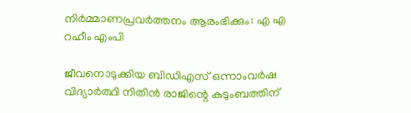നിര്‍മ്മാണപ്രവര്‍ത്തനം ആരംഭിക്കും: എ എ റഹീം എംപി

ജീവനൊടുക്കിയ ബിഡിഎസ് ഒന്നാംവര്‍ഷ വിദ്യാര്‍ത്ഥി നിതിന്‍ രാജിന്റെ കുടുംബത്തിന്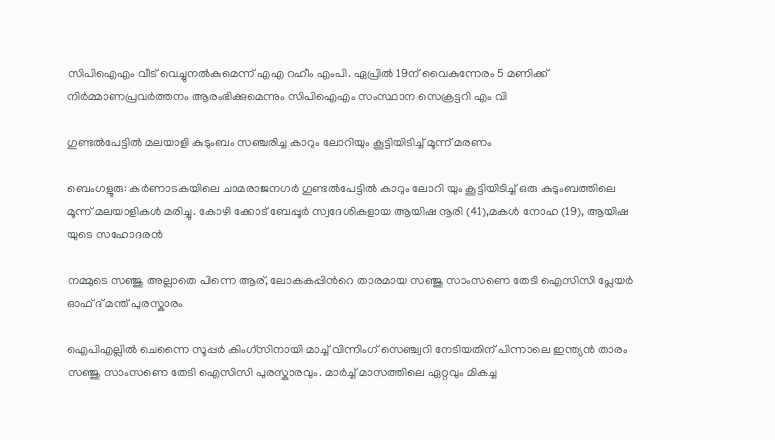സിപിഐഎം വീട് വെച്ചുനല്‍കുമെന്ന് എഎ റഹീം എംപി. ഏപ്രില്‍ 19ന് വൈകുന്നേരം 5 മണിക്ക് നിര്‍മ്മാണപ്രവര്‍ത്തനം ആരംഭിക്കുമെന്നും സിപിഐഎം സംസ്ഥാന സെക്രട്ടറി എം വി

ഗുണ്ടൽപേട്ടിൽ മലയാളി കുടുംബം സഞ്ചരിച്ച കാറും ലോറിയും കൂട്ടിയിടിച്ച് മൂന്ന് മരണം

ബെംഗളൂരു: കർണാടകയിലെ ചാമരാജനഗർ ഗുണ്ടൽപേട്ടിൽ കാറും ലോറി യും കൂട്ടിയിടിച്ച് ഒരു കുടുംബത്തിലെ മൂന്ന് മലയാളികൾ മരിച്ചു. കോഴി ക്കോട് ബേപ്പൂർ സ്വദേശികളായ ആയിഷ നൂരി (41),മകൾ നോഹ (19), ആയിഷ യുടെ സഹോദരൻ

നമ്മുടെ സഞ്ജു അല്ലാതെ പിന്നെ ആര്, ലോകകപ്പിന്‍റെ താരമായ സഞ്ജു സാംസണെ തേടി ഐസിസി പ്ലേയര്‍ ഓഫ് ദ് മന്ത് പുരസ്കാരം

ഐപിഎല്ലില്‍ ചെന്നൈ സൂപ്പര്‍ കിംഗ്സിനായി മാച്ച് വിന്നിംഗ് സെഞ്ച്വറി നേടിയതിന് പിന്നാലെ ഇന്ത്യൻ താരം സഞ്ജു സാംസണെ തേടി ഐസിസി പുരസ്കാരവും. മാർച്ച് മാസത്തിലെ ഏറ്റവും മികച്ച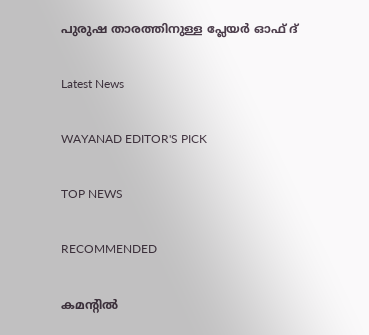പുരുഷ താരത്തിനുള്ള പ്ലേയര്‍ ഓഫ് ദ്

Latest News

WAYANAD EDITOR'S PICK

TOP NEWS

RECOMMENDED

കമന്റിൽ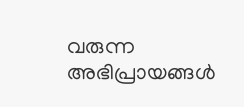വരുന്ന അഭിപ്രായങ്ങൾ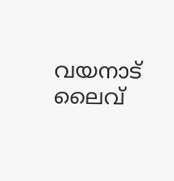വയനാട് ലൈവ്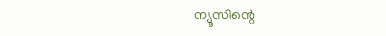ന്യൂസിന്റെ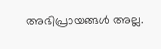അഭിപ്രായങ്ങൾ അല്ല.